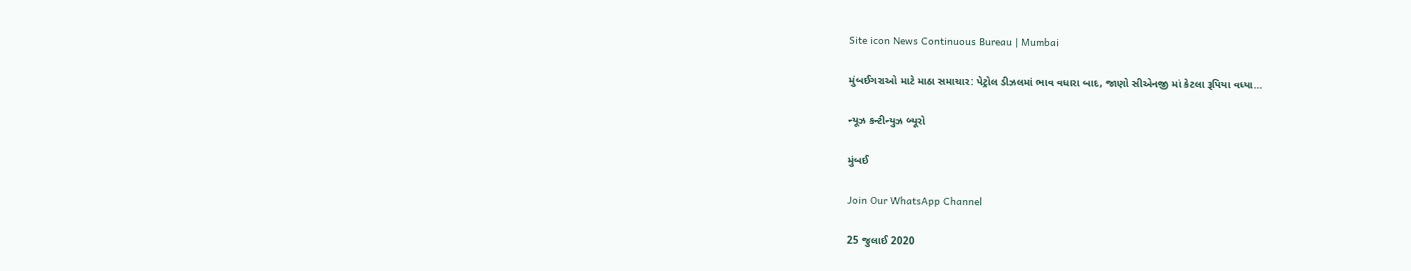Site icon News Continuous Bureau | Mumbai

મુંબઈગરાઓ માટે માઠા સમાચાર: પેટ્રોલ ડીઝલમાં ભાવ વધારા બાદ, જાણો સીએનજી માં કેટલા રૂપિયા વધ્યા…

ન્યૂઝ કન્ટીન્યુઝ બ્યૂરો

મુંબઈ

Join Our WhatsApp Channel

25 જુલાઈ 2020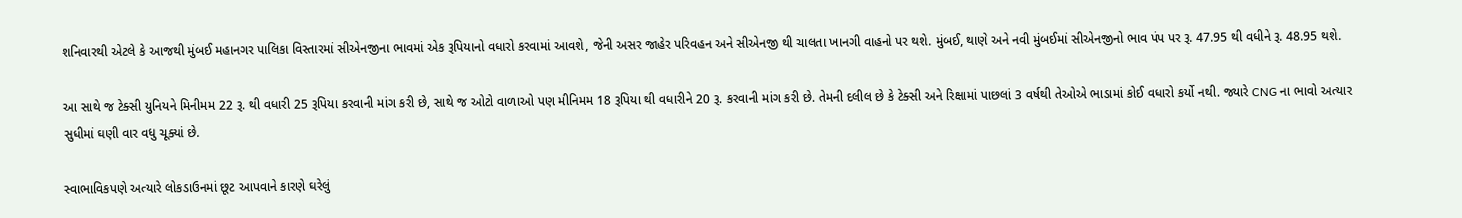શનિવારથી એટલે કે આજથી મુંબઈ મહાનગર પાલિકા વિસ્તારમાં સીએનજીના ભાવમાં એક રૂપિયાનો વધારો કરવામાં આવશે, જેની અસર જાહેર પરિવહન અને સીએનજી થી ચાલતા ખાનગી વાહનો પર થશે. મુંબઈ, થાણે અને નવી મુંબઈમાં સીએનજીનો ભાવ પંપ પર રૂ. 47.95 થી વધીને રૂ. 48.95 થશે.

આ સાથે જ ટેક્સી યુનિયને મિનીમમ 22 રૂ. થી વધારી 25 રૂપિયા કરવાની માંગ કરી છે, સાથે જ ઓટો વાળાઓ પણ મીનિમમ 18 રૂપિયા થી વધારીને 20 રૂ. કરવાની માંગ કરી છે. તેમની દલીલ છે કે ટેક્સી અને રિક્ષામાં પાછલાં 3 વર્ષથી તેઓએ ભાડામાં કોઈ વધારો કર્યો નથી. જ્યારે CNG ના ભાવો અત્યાર સુધીમાં ઘણી વાર વધુ ચૂક્યાં છે.

સ્વાભાવિકપણે અત્યારે લોકડાઉનમાં છૂટ આપવાને કારણે ઘરેલું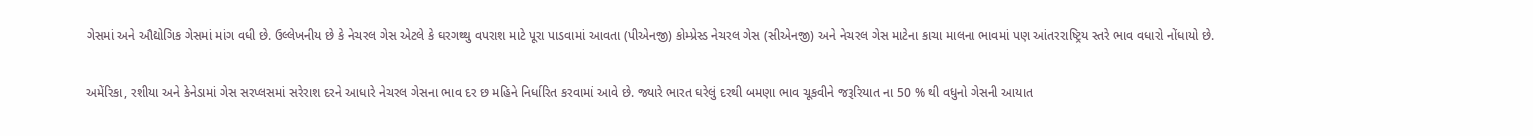ગેસમાં અને ઔદ્યોગિક ગેસમાં માંગ વધી છે. ઉલ્લેખનીય છે કે નેચરલ ગેસ એટલે કે ઘરગથ્થુ વપરાશ માટે પૂરા પાડવામાં આવતા (પીએનજી) કોમ્પ્રેસ્ડ નેચરલ ગેસ (સીએનજી) અને નેચરલ ગેસ માટેના કાચા માલના ભાવમાં પણ આંતરરાષ્ટ્રિય સ્તરે ભાવ વધારો નોંધાયો છે.

અમેંરિકા, રશીયા અને કેનેડામાં ગેસ સરપ્લસમાં સરેરાશ દરને આધારે નેચરલ ગેસના ભાવ દર છ મહિને નિર્ધારિત કરવામાં આવે છે. જ્યારે ભારત ઘરેલું દરથી બમણા ભાવ ચૂકવીને જરૂરિયાત ના 50 % થી વધુનો ગેસની આયાત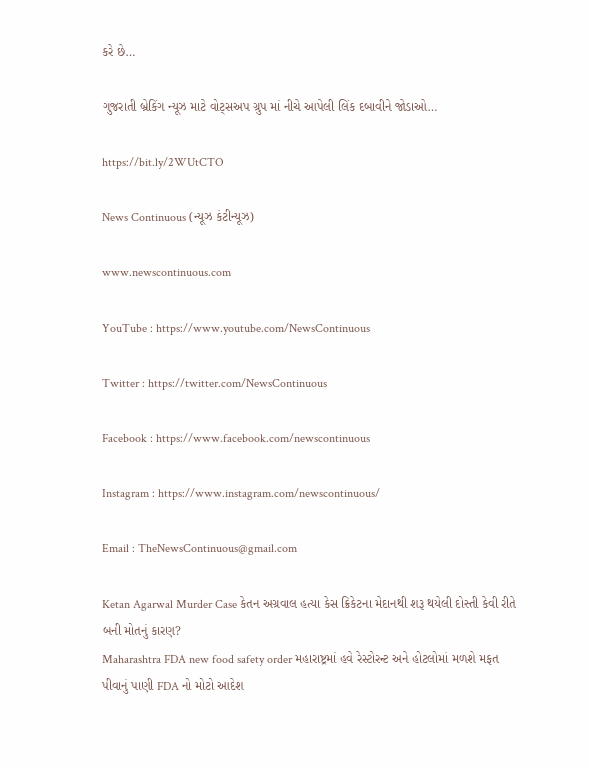કરે છે…

ગુજરાતી બ્રેકિંગ ન્યૂઝ માટે વોટ્સઅપ ગ્રુપ માં નીચે આપેલી લિંક દબાવીને જોડાઓ…

https://bit.ly/2WUtCTO

News Continuous (ન્યૂઝ કંટીન્યૂઝ)

www.newscontinuous.com

YouTube : https://www.youtube.com/NewsContinuous

Twitter : https://twitter.com/NewsContinuous

Facebook : https://www.facebook.com/newscontinuous

Instagram : https://www.instagram.com/newscontinuous/

Email : TheNewsContinuous@gmail.com

Ketan Agarwal Murder Case કેતન અગ્રવાલ હત્યા કેસ ક્રિકેટના મેદાનથી શરૂ થયેલી દોસ્તી કેવી રીતે બની મોતનું કારણ?
Maharashtra FDA new food safety order મહારાષ્ટ્રમાં હવે રેસ્ટોરન્ટ અને હોટલોમાં મળશે મફત પીવાનું પાણી FDA નો મોટો આદેશ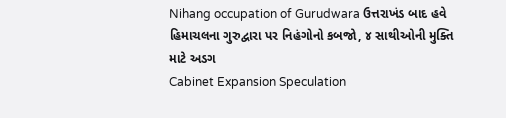Nihang occupation of Gurudwara ઉત્તરાખંડ બાદ હવે હિમાચલના ગુરુદ્વારા પર નિહંગોનો કબજો, ૪ સાથીઓની મુક્તિ માટે અડગ
Cabinet Expansion Speculation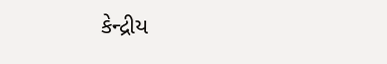કેન્દ્રીય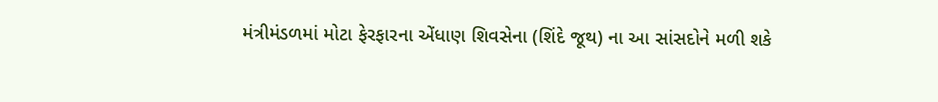મંત્રીમંડળમાં મોટા ફેરફારના એંધાણ શિવસેના (શિંદે જૂથ) ના આ સાંસદોને મળી શકે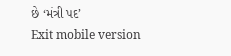છે ‘મંત્રી પદ’
Exit mobile version